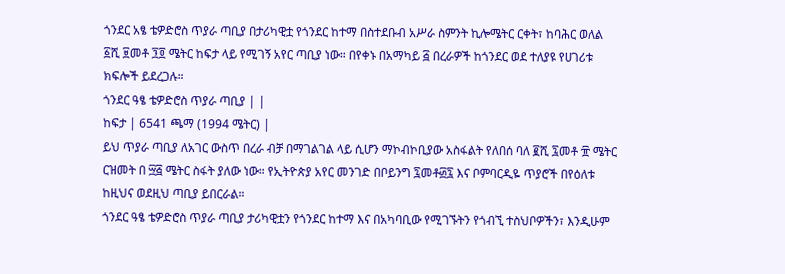ጎንደር አፄ ቴዎድሮስ ጥያራ ጣቢያ በታሪካዊቷ የጎንደር ከተማ በስተደቡብ አሥራ ስምንት ኪሎሜትር ርቀት፣ ከባሕር ወለል ፩ሺ ፱መቶ ፺፬ ሜትር ከፍታ ላይ የሚገኝ አየር ጣቢያ ነው። በየቀኑ በአማካይ ፭ በረራዎች ከጎንደር ወደ ተለያዩ የሀገሪቱ ክፍሎች ይደረጋሉ።
ጎንደር ዓፄ ቴዎድሮስ ጥያራ ጣቢያ | |
ከፍታ | 6541 ጫማ (1994 ሜትር) |
ይህ ጥያራ ጣቢያ ለአገር ውስጥ በረራ ብቻ በማገልገል ላይ ሲሆን ማኮብኮቢያው አስፋልት የለበሰ ባለ ፪ሺ ፯መቶ ፹ ሜትር ርዝመት በ ፵፭ ሜትር ስፋት ያለው ነው። የኢትዮጵያ አየር መንገድ በቦይንግ ፯መቶ፴፯ እና ቦምባርዲዬ ጥያሮች በየዕለቱ ከዚህና ወደዚህ ጣቢያ ይበርራል።
ጎንደር ዓፄ ቴዎድሮስ ጥያራ ጣቢያ ታሪካዊቷን የጎንደር ከተማ እና በአካባቢው የሚገኙትን የጎብኚ ተስህቦዎችን፣ እንዲሁም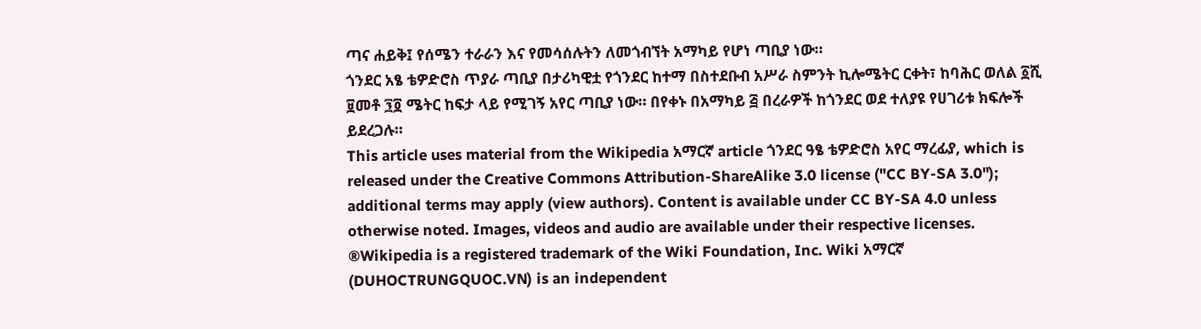ጣና ሐይቅ፤ የሰሜን ተራራን እና የመሳሰሉትን ለመጎብኘት አማካይ የሆነ ጣቢያ ነው።
ጎንደር አፄ ቴዎድሮስ ጥያራ ጣቢያ በታሪካዊቷ የጎንደር ከተማ በስተደቡብ አሥራ ስምንት ኪሎሜትር ርቀት፣ ከባሕር ወለል ፩ሺ ፱መቶ ፺፬ ሜትር ከፍታ ላይ የሚገኝ አየር ጣቢያ ነው። በየቀኑ በአማካይ ፭ በረራዎች ከጎንደር ወደ ተለያዩ የሀገሪቱ ክፍሎች ይደረጋሉ።
This article uses material from the Wikipedia አማርኛ article ጎንደር ዓፄ ቴዎድሮስ አየር ማረፊያ, which is released under the Creative Commons Attribution-ShareAlike 3.0 license ("CC BY-SA 3.0"); additional terms may apply (view authors). Content is available under CC BY-SA 4.0 unless otherwise noted. Images, videos and audio are available under their respective licenses.
®Wikipedia is a registered trademark of the Wiki Foundation, Inc. Wiki አማርኛ (DUHOCTRUNGQUOC.VN) is an independent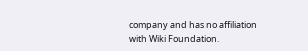company and has no affiliation with Wiki Foundation.